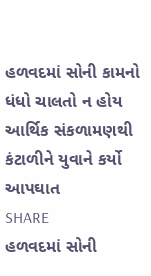હળવદમાં સોની કામનો ધંધો ચાલતો ન હોય આર્થિક સંકળામણથી કંટાળીને યુવાને કર્યો આપઘાત
SHARE
હળવદમાં સોની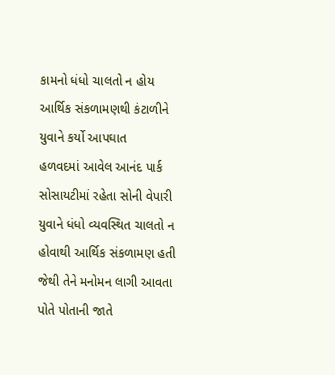કામનો ધંધો ચાલતો ન હોય આર્થિક સંકળામણથી કંટાળીને યુવાને કર્યો આપઘાત
હળવદમાં આવેલ આનંદ પાર્ક સોસાયટીમાં રહેતા સોની વેપારી યુવાને ધંધો વ્યવસ્થિત ચાલતો ન હોવાથી આર્થિક સંકળામણ હતી જેથી તેને મનોમન લાગી આવતા પોતે પોતાની જાતે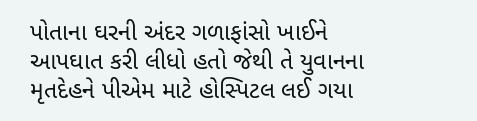પોતાના ઘરની અંદર ગળાફાંસો ખાઈને આપઘાત કરી લીધો હતો જેથી તે યુવાનના મૃતદેહને પીએમ માટે હોસ્પિટલ લઈ ગયા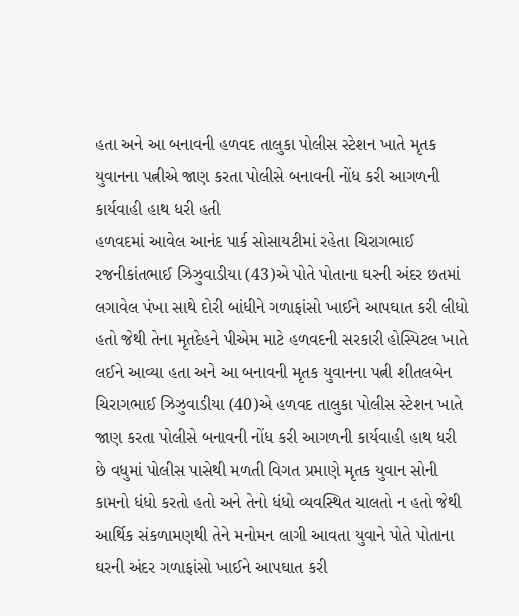હતા અને આ બનાવની હળવદ તાલુકા પોલીસ સ્ટેશન ખાતે મૃતક યુવાનના પત્નીએ જાણ કરતા પોલીસે બનાવની નોંધ કરી આગળની કાર્યવાહી હાથ ધરી હતી
હળવદમાં આવેલ આનંદ પાર્ક સોસાયટીમાં રહેતા ચિરાગભાઈ રજનીકાંતભાઈ ઝિઝુવાડીયા (43)એ પોતે પોતાના ઘરની અંદર છતમાં લગાવેલ પંખા સાથે દોરી બાંધીને ગળાફાંસો ખાઈને આપઘાત કરી લીધો હતો જેથી તેના મૃતદેહને પીએમ માટે હળવદની સરકારી હોસ્પિટલ ખાતે લઈને આવ્યા હતા અને આ બનાવની મૃતક યુવાનના પત્ની શીતલબેન ચિરાગભાઈ ઝિઝુવાડીયા (40)એ હળવદ તાલુકા પોલીસ સ્ટેશન ખાતે જાણ કરતા પોલીસે બનાવની નોંધ કરી આગળની કાર્યવાહી હાથ ધરી છે વધુમાં પોલીસ પાસેથી મળતી વિગત પ્રમાણે મૃતક યુવાન સોની કામનો ધંધો કરતો હતો અને તેનો ધંધો વ્યવસ્થિત ચાલતો ન હતો જેથી આર્થિક સંકળામણથી તેને મનોમન લાગી આવતા યુવાને પોતે પોતાના ઘરની અંદર ગળાફાંસો ખાઈને આપઘાત કરી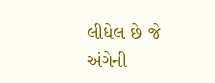લીધેલ છે જે અંગેની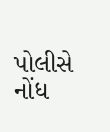પોલીસે નોંધ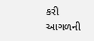કરી આગળની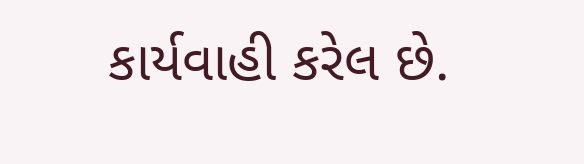કાર્યવાહી કરેલ છે.